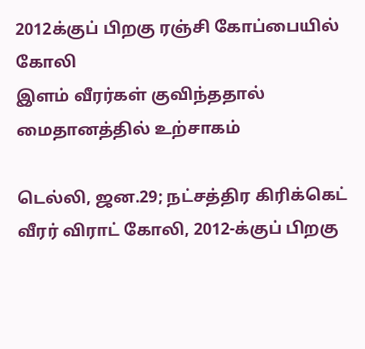2012க்குப் பிறகு ரஞ்சி கோப்பையில் கோலி
இளம் வீரர்கள் குவிந்ததால் மைதானத்தில் உற்சாகம்

டெல்லி, ஜன.29; நட்சத்திர கிரிக்கெட் வீரர் விராட் கோலி, 2012-க்குப் பிறகு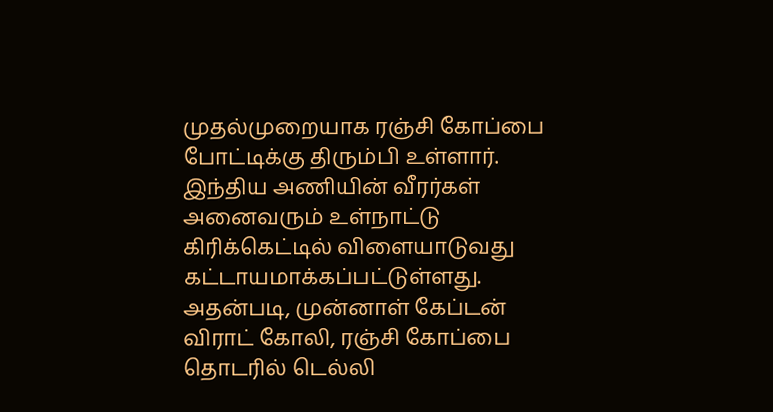முதல்முறையாக ரஞ்சி கோப்பை போட்டிக்கு திரும்பி உள்ளார். இந்திய அணியின் வீரர்கள் அனைவரும் உள்நாட்டு கிரிக்கெட்டில் விளையாடுவது கட்டாயமாக்கப்பட்டுள்ளது. அதன்படி, முன்னாள் கேப்டன் விராட் கோலி, ரஞ்சி கோப்பை தொடரில் டெல்லி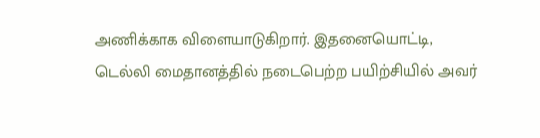அணிக்காக விளையாடுகிறார். இதனையொட்டி, டெல்லி மைதானத்தில் நடைபெற்ற பயிற்சியில் அவர்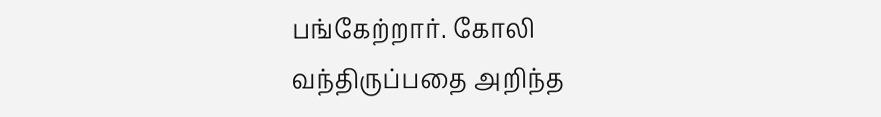பங்கேற்றார். கோலி வந்திருப்பதை அறிந்த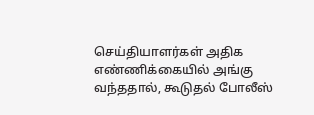செய்தியாளர்கள் அதிக எண்ணிக்கையில் அங்கு வந்ததால், கூடுதல் போலீஸ்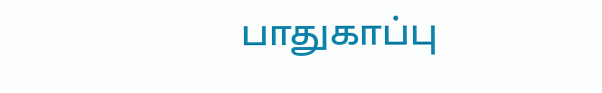பாதுகாப்பு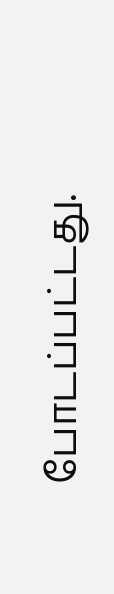போடப்பட்டது.